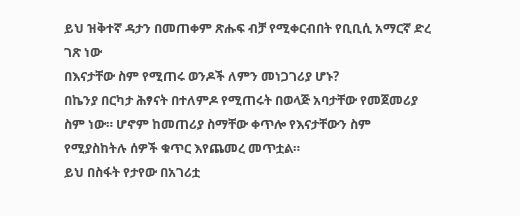ይህ ዝቅተኛ ዳታን በመጠቀም ጽሑፍ ብቻ የሚቀርብበት የቢቢሲ አማርኛ ድረ ገጽ ነው
በእናታቸው ስም የሚጠሩ ወንዶች ለምን መነጋገሪያ ሆኑ?
በኬንያ በርካታ ሕፃናት በተለምዶ የሚጠሩት በወላጅ አባታቸው የመጀመሪያ ስም ነው። ሆኖም ከመጠሪያ ስማቸው ቀጥሎ የእናታቸውን ስም የሚያስከትሉ ሰዎች ቁጥር እየጨመረ መጥቷል።
ይህ በስፋት የታየው በአገሪቷ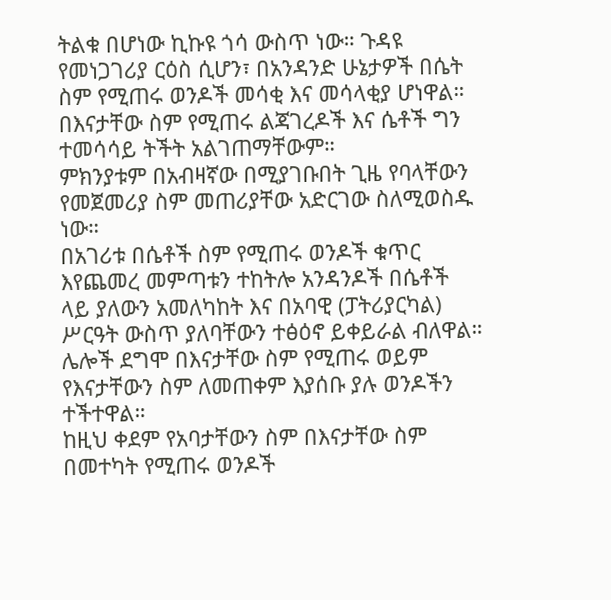ትልቁ በሆነው ኪኩዩ ጎሳ ውስጥ ነው። ጉዳዩ የመነጋገሪያ ርዕስ ሲሆን፣ በአንዳንድ ሁኔታዎች በሴት ስም የሚጠሩ ወንዶች መሳቂ እና መሳላቂያ ሆነዋል።
በእናታቸው ስም የሚጠሩ ልጃገረዶች እና ሴቶች ግን ተመሳሳይ ትችት አልገጠማቸውም።
ምክንያቱም በአብዛኛው በሚያገቡበት ጊዜ የባላቸውን የመጀመሪያ ስም መጠሪያቸው አድርገው ስለሚወስዱ ነው።
በአገሪቱ በሴቶች ስም የሚጠሩ ወንዶች ቁጥር እየጨመረ መምጣቱን ተከትሎ አንዳንዶች በሴቶች ላይ ያለውን አመለካከት እና በአባዊ (ፓትሪያርካል) ሥርዓት ውስጥ ያለባቸውን ተፅዕኖ ይቀይራል ብለዋል።
ሌሎች ደግሞ በእናታቸው ስም የሚጠሩ ወይም የእናታቸውን ስም ለመጠቀም እያሰቡ ያሉ ወንዶችን ተችተዋል።
ከዚህ ቀደም የአባታቸውን ስም በእናታቸው ስም በመተካት የሚጠሩ ወንዶች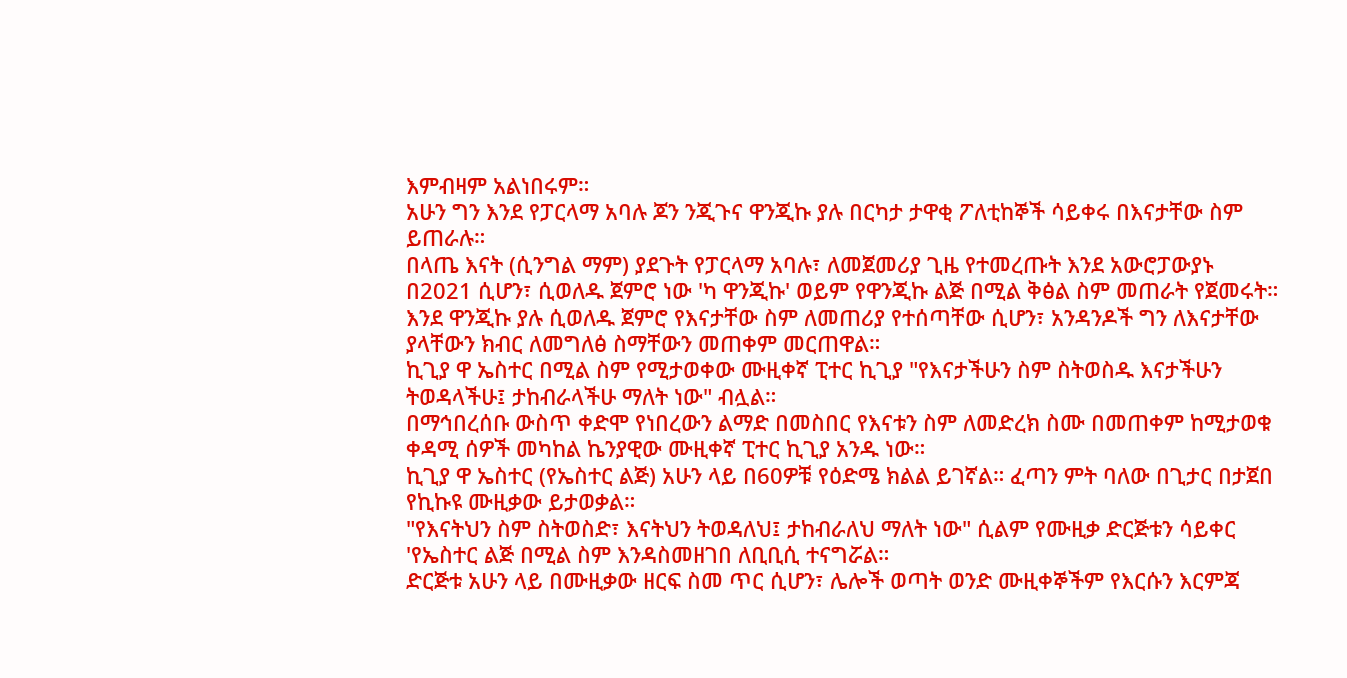እምብዛም አልነበሩም።
አሁን ግን እንደ የፓርላማ አባሉ ጆን ንጂጉና ዋንጂኩ ያሉ በርካታ ታዋቂ ፖለቲከኞች ሳይቀሩ በእናታቸው ስም ይጠራሉ።
በላጤ እናት (ሲንግል ማም) ያደጉት የፓርላማ አባሉ፣ ለመጀመሪያ ጊዜ የተመረጡት እንደ አውሮፓውያኑ በ2021 ሲሆን፣ ሲወለዱ ጀምሮ ነው 'ካ ዋንጂኩ' ወይም የዋንጂኩ ልጅ በሚል ቅፅል ስም መጠራት የጀመሩት።
እንደ ዋንጂኩ ያሉ ሲወለዱ ጀምሮ የእናታቸው ስም ለመጠሪያ የተሰጣቸው ሲሆን፣ አንዳንዶች ግን ለእናታቸው ያላቸውን ክብር ለመግለፅ ስማቸውን መጠቀም መርጠዋል።
ኪጊያ ዋ ኤስተር በሚል ስም የሚታወቀው ሙዚቀኛ ፒተር ኪጊያ "የእናታችሁን ስም ስትወስዱ እናታችሁን ትወዳላችሁ፤ ታከብራላችሁ ማለት ነው" ብሏል።
በማኅበረሰቡ ውስጥ ቀድሞ የነበረውን ልማድ በመስበር የእናቱን ስም ለመድረክ ስሙ በመጠቀም ከሚታወቁ ቀዳሚ ሰዎች መካከል ኬንያዊው ሙዚቀኛ ፒተር ኪጊያ አንዱ ነው።
ኪጊያ ዋ ኤስተር (የኤስተር ልጅ) አሁን ላይ በ60ዎቹ የዕድሜ ክልል ይገኛል። ፈጣን ምት ባለው በጊታር በታጀበ የኪኩዩ ሙዚቃው ይታወቃል።
"የእናትህን ስም ስትወስድ፣ እናትህን ትወዳለህ፤ ታከብራለህ ማለት ነው" ሲልም የሙዚቃ ድርጅቱን ሳይቀር 'የኤስተር ልጅ በሚል ስም እንዳስመዘገበ ለቢቢሲ ተናግሯል።
ድርጅቱ አሁን ላይ በሙዚቃው ዘርፍ ስመ ጥር ሲሆን፣ ሌሎች ወጣት ወንድ ሙዚቀኞችም የእርሱን እርምጃ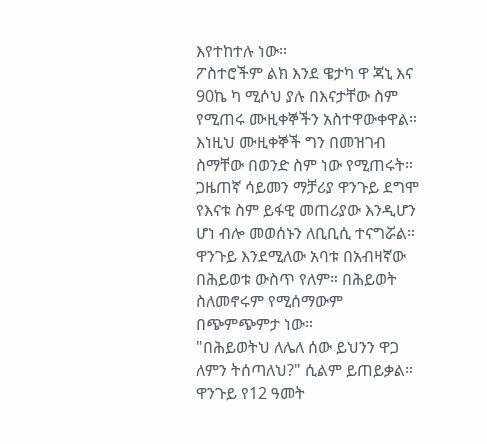እየተከተሉ ነው።
ፖስተሮችም ልክ እንደ ዌታካ ዋ ጃኒ እና 90ኬ ካ ሚሶህ ያሉ በእናታቸው ስም የሚጠሩ ሙዚቀኞችን አስተዋውቀዋል።
እነዚህ ሙዚቀኞች ግን በመዝገብ ስማቸው በወንድ ስም ነው የሚጠሩት።
ጋዜጠኛ ሳይመን ማቻሪያ ዋንጉይ ደግሞ የእናቱ ስም ይፋዊ መጠሪያው እንዲሆን ሆነ ብሎ መወሰኑን ለቢቢሲ ተናግሯል።
ዋንጉይ እንደሚለው አባቱ በአብዛኛው በሕይወቱ ውስጥ የለም። በሕይወት ስለመኖሩም የሚሰማውም በጭምጭምታ ነው።
"በሕይወትህ ለሌለ ሰው ይህንን ዋጋ ለምን ትሰጣለህ?" ሲልም ይጠይቃል።
ዋንጉይ የ12 ዓመት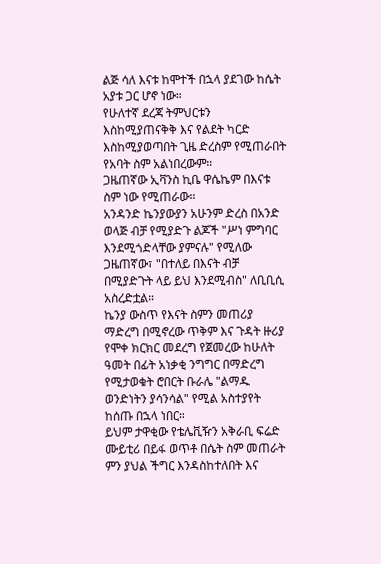ልጅ ሳለ እናቱ ከሞተች በኋላ ያደገው ከሴት አያቱ ጋር ሆኖ ነው።
የሁለተኛ ደረጃ ትምህርቱን እስከሚያጠናቅቅ እና የልደት ካርድ እስከሚያወጣበት ጊዜ ድረስም የሚጠራበት የአባት ስም አልነበረውም።
ጋዜጠኛው ኢቫንስ ኪቤ ዋሴኬም በእናቱ ስም ነው የሚጠራው።
አንዳንድ ኬንያውያን አሁንም ድረስ በአንድ ወላጅ ብቻ የሚያድጉ ልጆች "ሥነ ምግባር እንደሚጎድላቸው ያምናሉ" የሚለው ጋዜጠኛው፣ "በተለይ በእናት ብቻ በሚያድጉት ላይ ይህ እንደሚብስ" ለቢቢሲ አስረድቷል።
ኬንያ ውስጥ የእናት ስምን መጠሪያ ማድረግ በሚኖረው ጥቅም እና ጉዳት ዙሪያ የሞቀ ክርክር መደረግ የጀመረው ከሁለት ዓመት በፊት አነቃቂ ንግግር በማድረግ የሚታወቁት ሮበርት ቡራሌ "ልማዱ ወንድነትን ያሳንሳል" የሚል አስተያየት ከሰጡ በኋላ ነበር።
ይህም ታዋቂው የቴሌቪዥን አቅራቢ ፍሬድ ሙይቲሪ በይፋ ወጥቶ በሴት ስም መጠራት ምን ያህል ችግር እንዳስከተለበት እና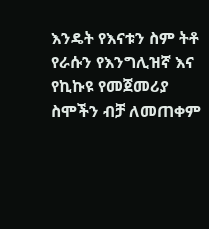እንዴት የእናቱን ስም ትቶ የራሱን የእንግሊዝኛ እና የኪኩዩ የመጀመሪያ ስሞችን ብቻ ለመጠቀም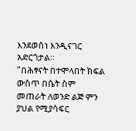እንደወሰነ እንዲናገር አድርጎታል።
"በሕፃናት በተሞላበት ክፍል ውስጥ በሴት ስም መጠራት ለወንድ ልጅ ምን ያህል የሚያሳፍር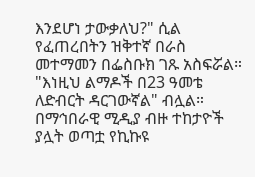እንደሆነ ታውቃለህ?" ሲል የፈጠረበትን ዝቅተኛ በራስ መተማመን በፌስቡክ ገጹ አስፍሯል።
"እነዚህ ልማዶች በ23 ዓመቴ ለድብርት ዳርገውኛል" ብሏል።
በማኅበራዊ ሚዲያ ብዙ ተከታዮች ያሏት ወጣቷ የኪኩዩ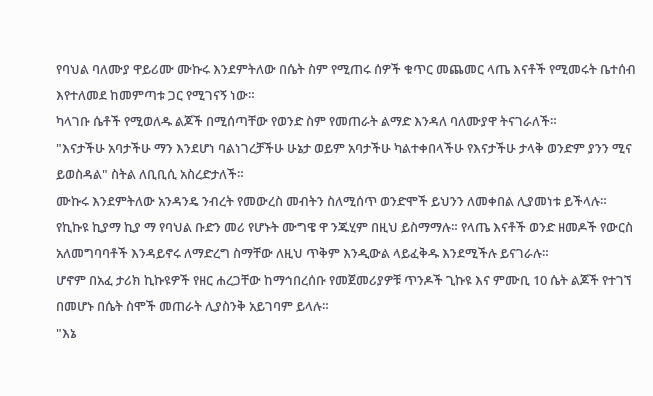የባህል ባለሙያ ዋይሪሙ ሙኩሩ እንደምትለው በሴት ስም የሚጠሩ ሰዎች ቁጥር መጨመር ላጤ እናቶች የሚመሩት ቤተሰብ እየተለመደ ከመምጣቱ ጋር የሚገናኝ ነው።
ካላገቡ ሴቶች የሚወለዱ ልጆች በሚሰጣቸው የወንድ ስም የመጠራት ልማድ እንዳለ ባለሙያዋ ትናገራለች።
"እናታችሁ አባታችሁ ማን እንደሆነ ባልነገረቻችሁ ሁኔታ ወይም አባታችሁ ካልተቀበላችሁ የእናታችሁ ታላቅ ወንድም ያንን ሚና ይወስዳል" ስትል ለቢቢሲ አስረድታለች።
ሙኩሩ እንደምትለው አንዳንዴ ንብረት የመውረስ መብትን ስለሚሰጥ ወንድሞች ይህንን ለመቀበል ሊያመነቱ ይችላሉ።
የኪኩዩ ኪያማ ኪያ ማ የባህል ቡድን መሪ የሆኑት ሙግዌ ዋ ንጁሂም በዚህ ይስማማሉ። የላጤ እናቶች ወንድ ዘመዶች የውርስ አለመግባባቶች እንዳይኖሩ ለማድረግ ስማቸው ለዚህ ጥቅም እንዲውል ላይፈቅዱ እንደሚችሉ ይናገራሉ።
ሆኖም በአፈ ታሪክ ኪኩዩዎች የዘር ሐረጋቸው ከማኅበረሰቡ የመጀመሪያዎቹ ጥንዶች ጊኩዩ እና ምሙቢ 10 ሴት ልጆች የተገኘ በመሆኑ በሴት ስሞች መጠራት ሊያስንቅ አይገባም ይላሉ።
"እኔ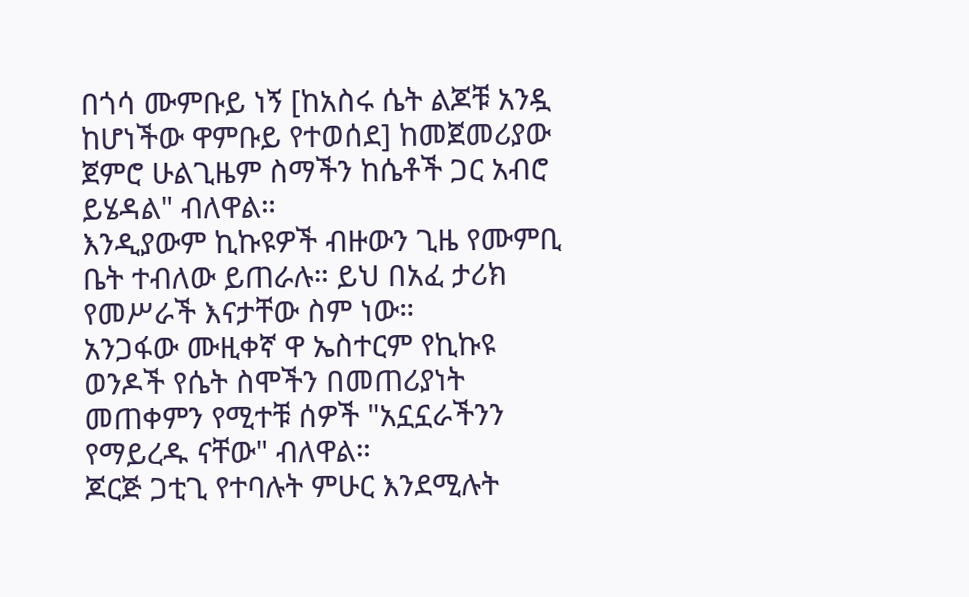በጎሳ ሙምቡይ ነኝ [ከአስሩ ሴት ልጆቹ አንዷ ከሆነችው ዋምቡይ የተወሰደ] ከመጀመሪያው ጀምሮ ሁልጊዜም ስማችን ከሴቶች ጋር አብሮ ይሄዳል" ብለዋል።
እንዲያውም ኪኩዩዎች ብዙውን ጊዜ የሙምቢ ቤት ተብለው ይጠራሉ። ይህ በአፈ ታሪክ የመሥራች እናታቸው ስም ነው።
አንጋፋው ሙዚቀኛ ዋ ኤስተርም የኪኩዩ ወንዶች የሴት ስሞችን በመጠሪያነት መጠቀምን የሚተቹ ሰዎች "አኗኗራችንን የማይረዱ ናቸው" ብለዋል።
ጆርጅ ጋቲጊ የተባሉት ምሁር እንደሚሉት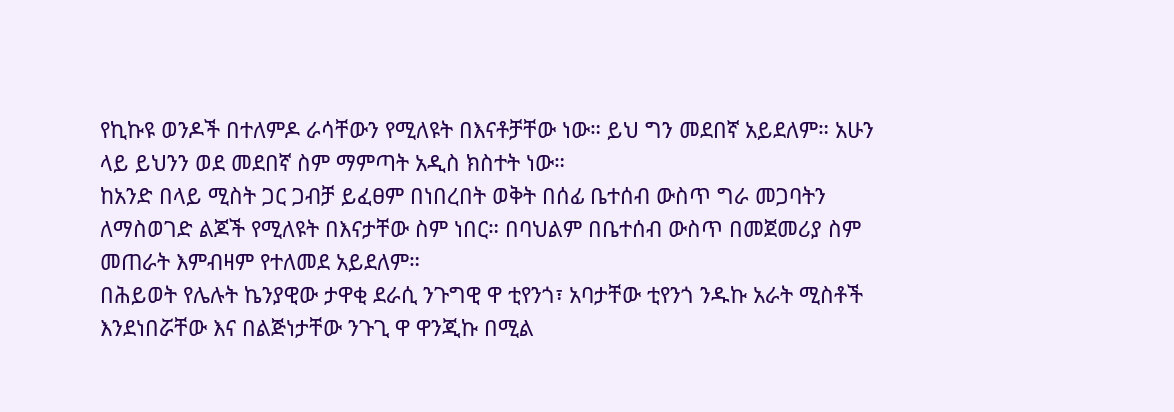የኪኩዩ ወንዶች በተለምዶ ራሳቸውን የሚለዩት በእናቶቻቸው ነው። ይህ ግን መደበኛ አይደለም። አሁን ላይ ይህንን ወደ መደበኛ ስም ማምጣት አዲስ ክስተት ነው።
ከአንድ በላይ ሚስት ጋር ጋብቻ ይፈፀም በነበረበት ወቅት በሰፊ ቤተሰብ ውስጥ ግራ መጋባትን ለማስወገድ ልጆች የሚለዩት በእናታቸው ስም ነበር። በባህልም በቤተሰብ ውስጥ በመጀመሪያ ስም መጠራት እምብዛም የተለመደ አይደለም።
በሕይወት የሌሉት ኬንያዊው ታዋቂ ደራሲ ንጉግዊ ዋ ቲየንጎ፣ አባታቸው ቲየንጎ ንዱኩ አራት ሚስቶች እንደነበሯቸው እና በልጅነታቸው ንጉጊ ዋ ዋንጂኩ በሚል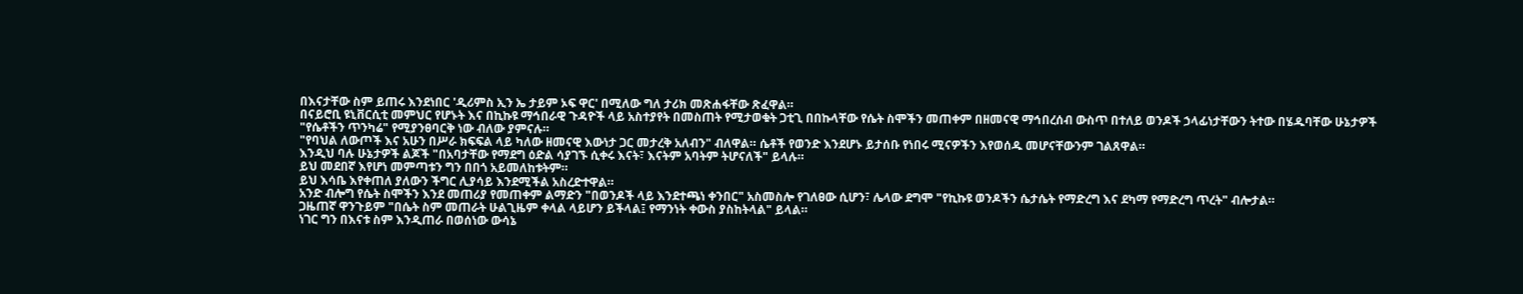በእናታቸው ስም ይጠሩ እንደነበር 'ዲሪምስ ኢን ኤ ታይም ኦፍ ዋር' በሚለው ግለ ታሪክ መጽሐፋቸው ጽፈዋል።
በናይሮቢ ዩኒቨርሲቲ መምህር የሆኑት እና በኪኩዩ ማኅበራዊ ጉዳዮች ላይ አስተያየት በመስጠት የሚታወቁት ጋቲጊ በበኩላቸው የሴት ስሞችን መጠቀም በዘመናዊ ማኅበረሰብ ውስጥ በተለይ ወንዶች ኃላፊነታቸውን ትተው በሄዱባቸው ሁኔታዎች "የሴቶችን ጥንካሬ" የሚያንፀባርቅ ነው ብለው ያምናሉ።
"የባህል ለውጦች እና አሁን በሥራ ክፍፍል ላይ ካለው ዘመናዊ እውነታ ጋር መታረቅ አለብን" ብለዋል። ሴቶች የወንድ እንደሆኑ ይታሰቡ የነበሩ ሚናዎችን እየወሰዱ መሆናቸውንም ገልጸዋል።
እንዲህ ባሉ ሁኔታዎች ልጆች "በአባታቸው የማደግ ዕድል ሳያገኙ ሲቀሩ እናት፣ እናትም አባትም ትሆናለች" ይላሉ።
ይህ መደበኛ እየሆነ መምጣቱን ግን በበጎ አይመለከቱትም።
ይህ እሳቤ እየቀጠለ ያለውን ችግር ሊያሳይ እንደሚችል አስረድተዋል።
አንድ ብሎግ የሴት ስሞችን እንደ መጠሪያ የመጠቀም ልማድን "በወንዶች ላይ እንደተጫነ ቀንበር" አስመስሎ የገለፀው ሲሆን፣ ሌላው ደግሞ "የኪኩዩ ወንዶችን ሴታሴት የማድረግ እና ደካማ የማድረግ ጥረት" ብሎታል።
ጋዜጠኛ ዋንጉይም "በሴት ስም መጠራት ሁልጊዜም ቀላል ላይሆን ይችላል፤ የማንነት ቀውስ ያስከትላል" ይላል።
ነገር ግን በእናቱ ስም እንዲጠራ በወሰነው ውሳኔ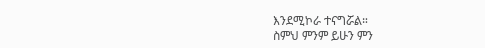እንደሚኮራ ተናግሯል።
ስምህ ምንም ይሁን ምን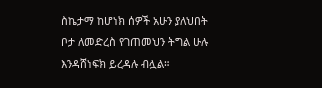ስኬታማ ከሆነክ ሰዎች አሁን ያለህበት ቦታ ለመድረስ የገጠመህን ትግል ሁሉ እንዳሸነፍክ ይረዳሉ ብሏል።